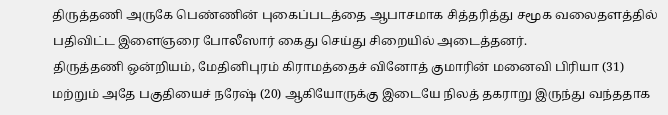திருத்தணி அருகே பெண்ணின் புகைப்படத்தை ஆபாசமாக சித்தரித்து சமூக வலைதளத்தில் பதிவிட்ட இளைஞரை போலீஸார் கைது செய்து சிறையில் அடைத்தனர்.
திருத்தணி ஒன்றியம், மேதினிபுரம் கிராமத்தைச் வினோத் குமாரின் மனைவி பிரியா (31) மற்றும் அதே பகுதியைச் நரேஷ் (20) ஆகியோருக்கு இடையே நிலத் தகராறு இருந்து வந்ததாக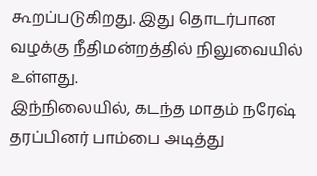கூறப்படுகிறது. இது தொடர்பான வழக்கு நீதிமன்றத்தில் நிலுவையில் உள்ளது.
இந்நிலையில், கடந்த மாதம் நரேஷ் தரப்பினர் பாம்பை அடித்து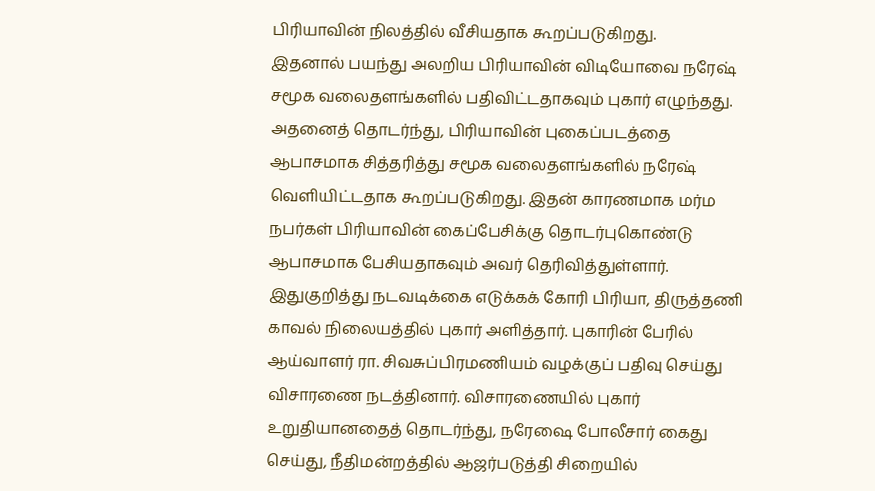பிரியாவின் நிலத்தில் வீசியதாக கூறப்படுகிறது.
இதனால் பயந்து அலறிய பிரியாவின் விடியோவை நரேஷ் சமூக வலைதளங்களில் பதிவிட்டதாகவும் புகார் எழுந்தது.
அதனைத் தொடர்ந்து, பிரியாவின் புகைப்படத்தை ஆபாசமாக சித்தரித்து சமூக வலைதளங்களில் நரேஷ் வெளியிட்டதாக கூறப்படுகிறது. இதன் காரணமாக மர்ம நபர்கள் பிரியாவின் கைப்பேசிக்கு தொடர்புகொண்டு ஆபாசமாக பேசியதாகவும் அவர் தெரிவித்துள்ளார்.
இதுகுறித்து நடவடிக்கை எடுக்கக் கோரி பிரியா, திருத்தணி காவல் நிலையத்தில் புகார் அளித்தார். புகாரின் பேரில் ஆய்வாளர் ரா. சிவசுப்பிரமணியம் வழக்குப் பதிவு செய்து விசாரணை நடத்தினார். விசாரணையில் புகார் உறுதியானதைத் தொடர்ந்து, நரேஷை போலீசார் கைது செய்து, நீதிமன்றத்தில் ஆஜர்படுத்தி சிறையில்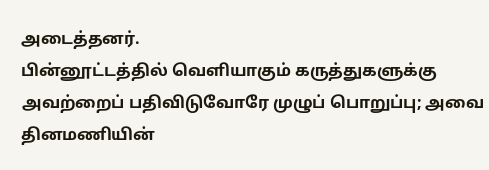அடைத்தனர்.
பின்னூட்டத்தில் வெளியாகும் கருத்துகளுக்கு அவற்றைப் பதிவிடுவோரே முழுப் பொறுப்பு; அவை தினமணியின்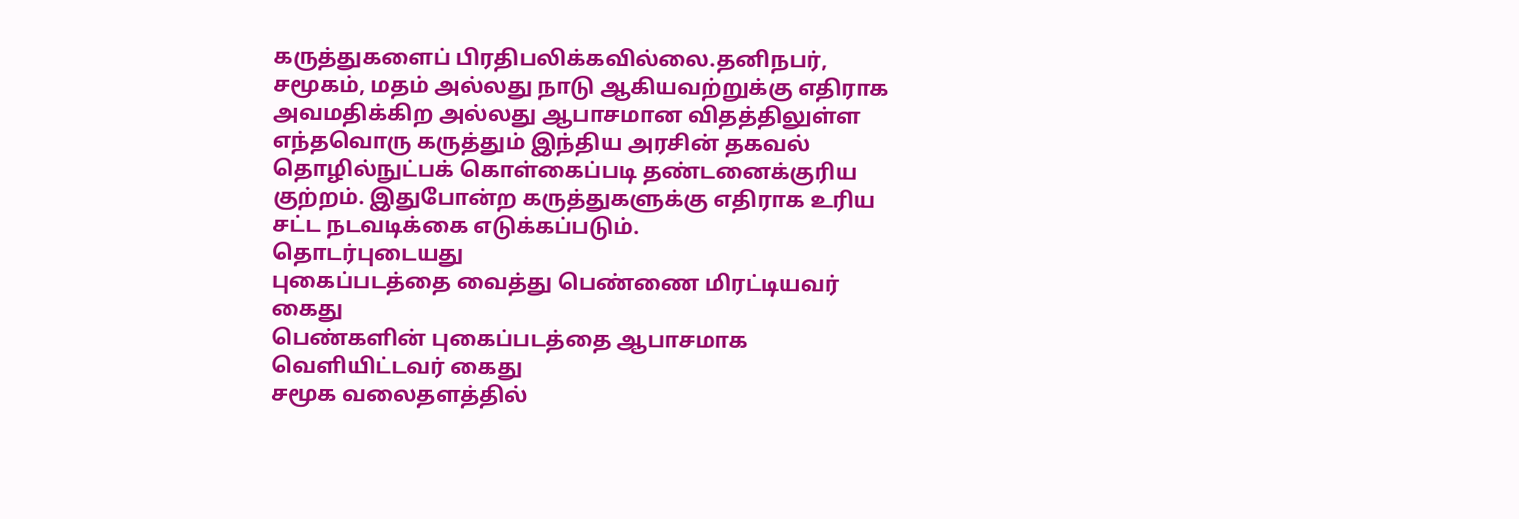கருத்துகளைப் பிரதிபலிக்கவில்லை.தனிநபர், சமூகம், மதம் அல்லது நாடு ஆகியவற்றுக்கு எதிராக அவமதிக்கிற அல்லது ஆபாசமான விதத்திலுள்ள எந்தவொரு கருத்தும் இந்திய அரசின் தகவல் தொழில்நுட்பக் கொள்கைப்படி தண்டனைக்குரிய குற்றம். இதுபோன்ற கருத்துகளுக்கு எதிராக உரிய சட்ட நடவடிக்கை எடுக்கப்படும்.
தொடர்புடையது
புகைப்படத்தை வைத்து பெண்ணை மிரட்டியவர் கைது
பெண்களின் புகைப்படத்தை ஆபாசமாக வெளியிட்டவர் கைது
சமூக வலைதளத்தில்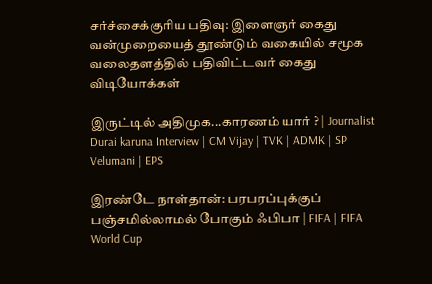சர்ச்சைக்குரிய பதிவு: இளைஞர் கைது
வன்முறையைத் தூண்டும் வகையில் சமூக வலைதளத்தில் பதிவிட்டவர் கைது
விடியோக்கள்

இருட்டில் அதிமுக...காரணம் யார் ? | Journalist Durai karuna Interview | CM Vijay | TVK | ADMK | SP Velumani | EPS

இரண்டே நாள்தான்: பரபரப்புக்குப் பஞ்சமில்லாமல் போகும் ஃபிபா | FIFA | FIFA World Cup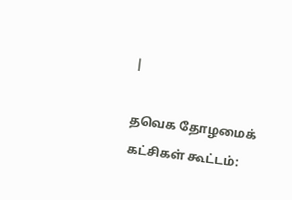|

தவெக தோழமைக் கட்சிகள் கூட்டம்: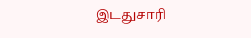இடதுசாரி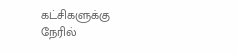கட்சிகளுக்கு நேரில்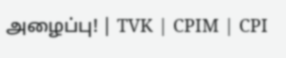அழைப்பு! | TVK | CPIM | CPI